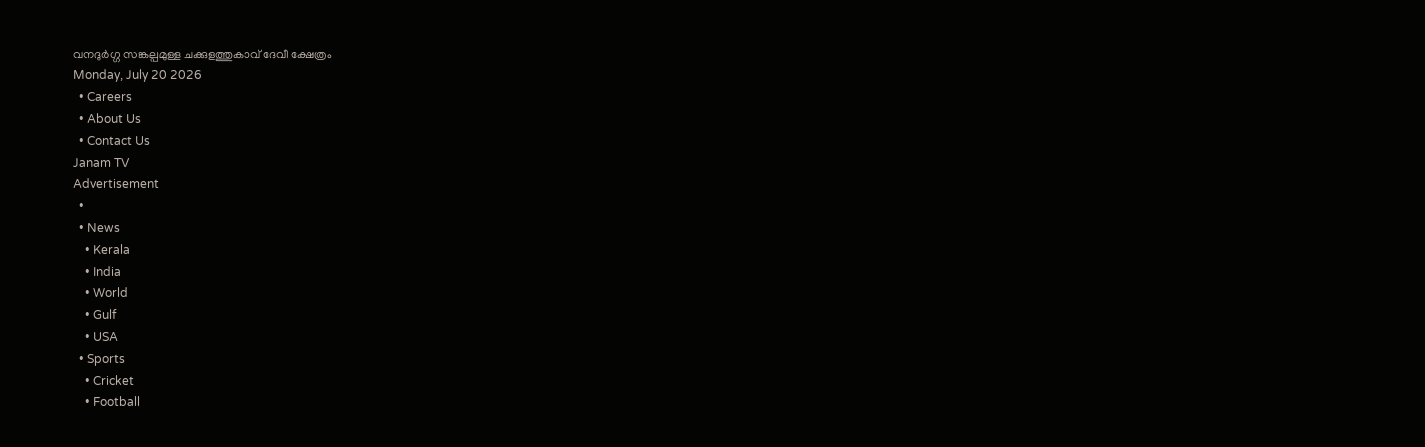വനദുർഗ്ഗ സങ്കല്പമുള്ള ചക്കുളത്തുകാവ് ദേവീ ക്ഷേത്രം
Monday, July 20 2026
  • Careers
  • About Us
  • Contact Us
Janam TV
Advertisement
  •
  • News
    • Kerala
    • India
    • World
    • Gulf
    • USA
  • Sports
    • Cricket
    • Football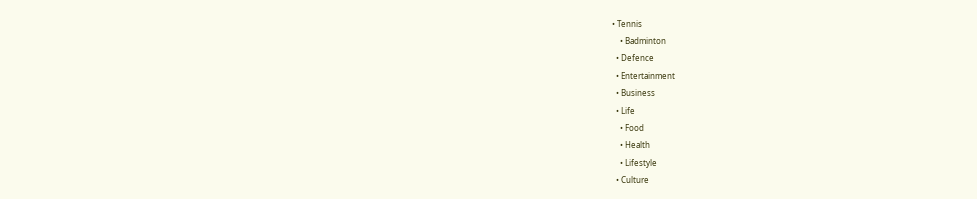• Tennis
    • Badminton
  • Defence
  • Entertainment
  • Business
  • Life
    • Food
    • Health
    • Lifestyle
  • Culture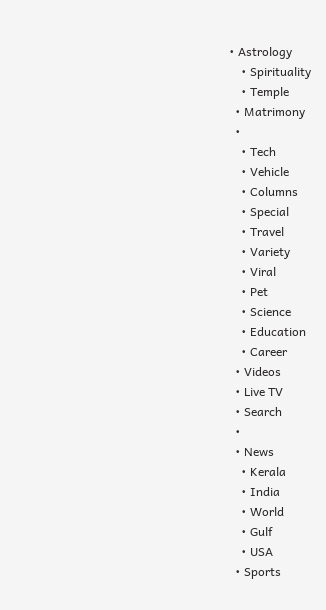• Astrology
    • Spirituality
    • Temple
  • Matrimony
  •
    • Tech
    • Vehicle
    • Columns
    • Special
    • Travel
    • Variety
    • Viral
    • Pet
    • Science
    • Education
    • Career
  • Videos
  • Live TV
  • Search
  •
  • News
    • Kerala
    • India
    • World
    • Gulf
    • USA
  • Sports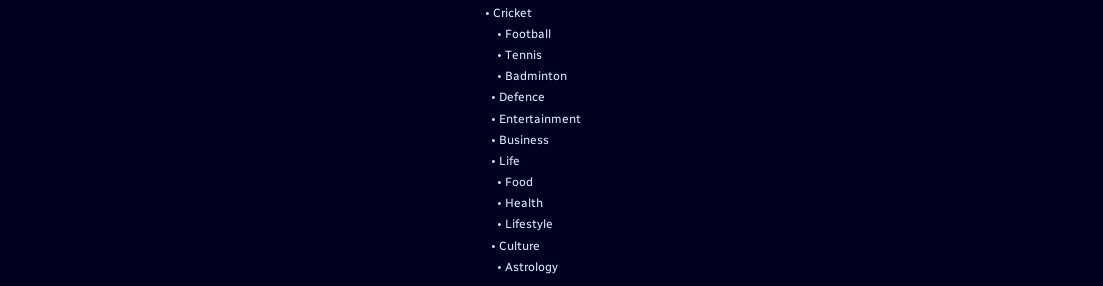• Cricket
    • Football
    • Tennis
    • Badminton
  • Defence
  • Entertainment
  • Business
  • Life
    • Food
    • Health
    • Lifestyle
  • Culture
    • Astrology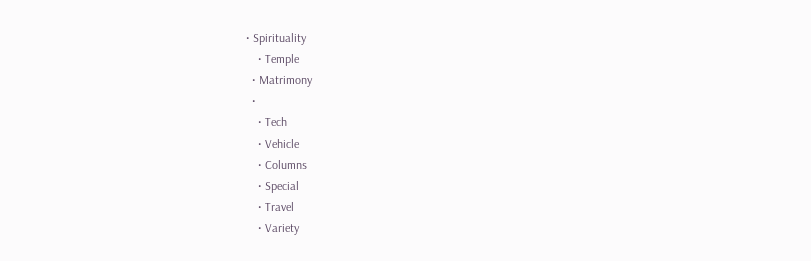• Spirituality
    • Temple
  • Matrimony
  •
    • Tech
    • Vehicle
    • Columns
    • Special
    • Travel
    • Variety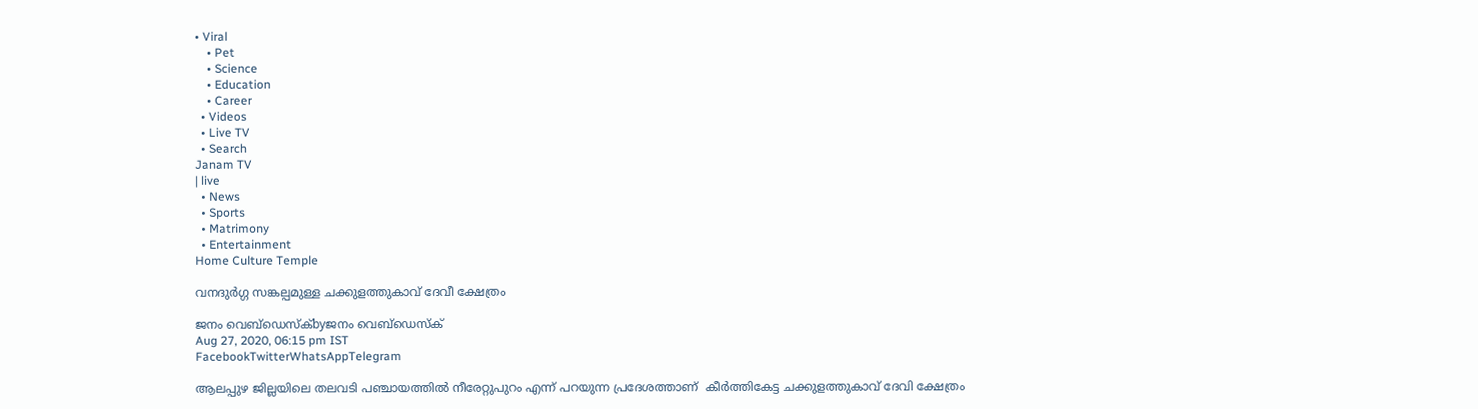• Viral
    • Pet
    • Science
    • Education
    • Career
  • Videos
  • Live TV
  • Search
Janam TV
| live
  • News
  • Sports
  • Matrimony
  • Entertainment
Home Culture Temple

വനദുർഗ്ഗ സങ്കല്പമുള്ള ചക്കുളത്തുകാവ് ദേവീ ക്ഷേത്രം

ജനം വെബ്‌ഡെസ്ക്byജനം വെബ്‌ഡെസ്ക്
Aug 27, 2020, 06:15 pm IST
FacebookTwitterWhatsAppTelegram

ആലപ്പുഴ ജില്ലയിലെ തലവടി പഞ്ചായത്തിൽ നീരേറ്റുപുറം എന്ന് പറയുന്ന പ്രദേശത്താണ്  കീർത്തികേട്ട ചക്കുളത്തുകാവ് ദേവി ക്ഷേത്രം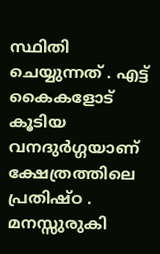സ്ഥിതി ചെയ്യുന്നത് . എട്ട് കൈകളോട് കൂടിയ വനദുർഗ്ഗയാണ് ക്ഷേത്രത്തിലെ പ്രതിഷ്ഠ . മനസ്സുരുകി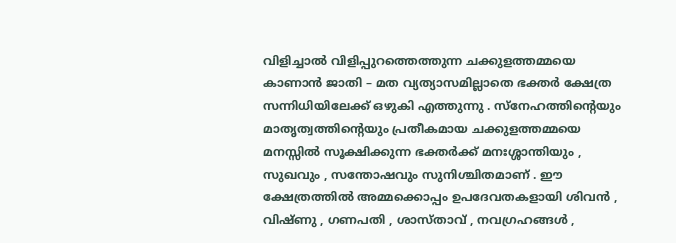വിളിച്ചാൽ വിളിപ്പുറത്തെത്തുന്ന ചക്കുളത്തമ്മയെ കാണാൻ ജാതി – മത വ്യത്യാസമില്ലാതെ ഭക്തർ ക്ഷേത്ര സന്നിധിയിലേക്ക് ഒഴുകി എത്തുന്നു . സ്നേഹത്തിന്റെയും മാതൃത്വത്തിന്റെയും പ്രതീകമായ ചക്കുളത്തമ്മയെ മനസ്സിൽ സൂക്ഷിക്കുന്ന ഭക്തർക്ക് മനഃശ്ശാന്തിയും , സുഖവും , സന്തോഷവും സുനിശ്ചിതമാണ് . ഈ ക്ഷേത്രത്തിൽ അമ്മക്കൊപ്പം ഉപദേവതകളായി ശിവൻ , വിഷ്ണു , ഗണപതി , ശാസ്താവ് , നവഗ്രഹങ്ങൾ ,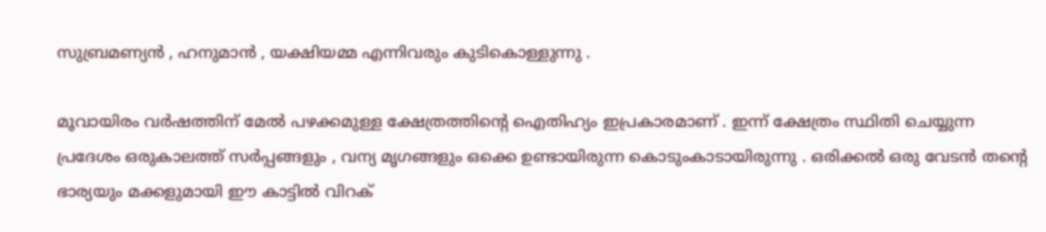സുബ്രമണ്യൻ , ഹനുമാൻ , യക്ഷിയമ്മ എന്നിവരും കുടികൊള്ളുന്നു .

മൂവായിരം വർഷത്തിന് മേൽ പഴക്കമുള്ള ക്ഷേത്രത്തിന്റെ ഐതിഹ്യം ഇപ്രകാരമാണ് . ഇന്ന് ക്ഷേത്രം സ്ഥിതി ചെയ്യുന്ന പ്രദേശം ഒരുകാലത്ത് സർപ്പങ്ങളും , വന്യ മൃഗങ്ങളും ഒക്കെ ഉണ്ടായിരുന്ന കൊടുംകാടായിരുന്നു . ഒരിക്കൽ ഒരു വേടൻ തന്റെ ഭാര്യയും മക്കളുമായി ഈ കാട്ടിൽ വിറക്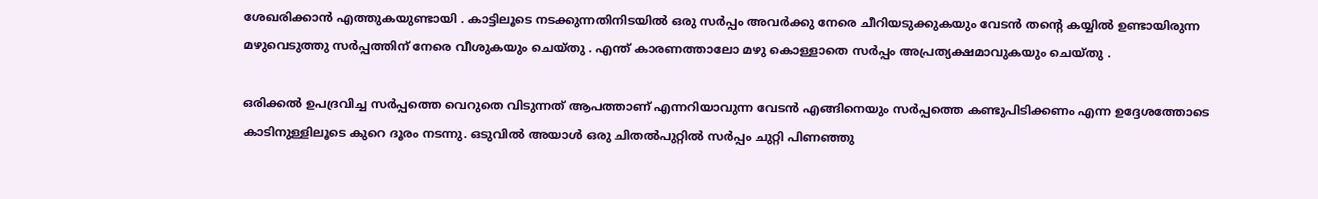ശേഖരിക്കാൻ എത്തുകയുണ്ടായി . കാട്ടിലൂടെ നടക്കുന്നതിനിടയിൽ ഒരു സർപ്പം അവർക്കു നേരെ ചീറിയടുക്കുകയും വേടൻ തന്റെ കയ്യിൽ ഉണ്ടായിരുന്ന മഴുവെടുത്തു സർപ്പത്തിന് നേരെ വീശുകയും ചെയ്തു . എന്ത് കാരണത്താലോ മഴു കൊള്ളാതെ സർപ്പം അപ്രത്യക്ഷമാവുകയും ചെയ്തു .

ഒരിക്കൽ ഉപദ്രവിച്ച സർപ്പത്തെ വെറുതെ വിടുന്നത് ആപത്താണ് എന്നറിയാവുന്ന വേടൻ എങ്ങിനെയും സർപ്പത്തെ കണ്ടുപിടിക്കണം എന്ന ഉദ്ദേശത്തോടെ കാടിനുള്ളിലൂടെ കുറെ ദൂരം നടന്നു. ഒടുവിൽ അയാൾ ഒരു ചിതൽപുറ്റിൽ സർപ്പം ചുറ്റി പിണഞ്ഞു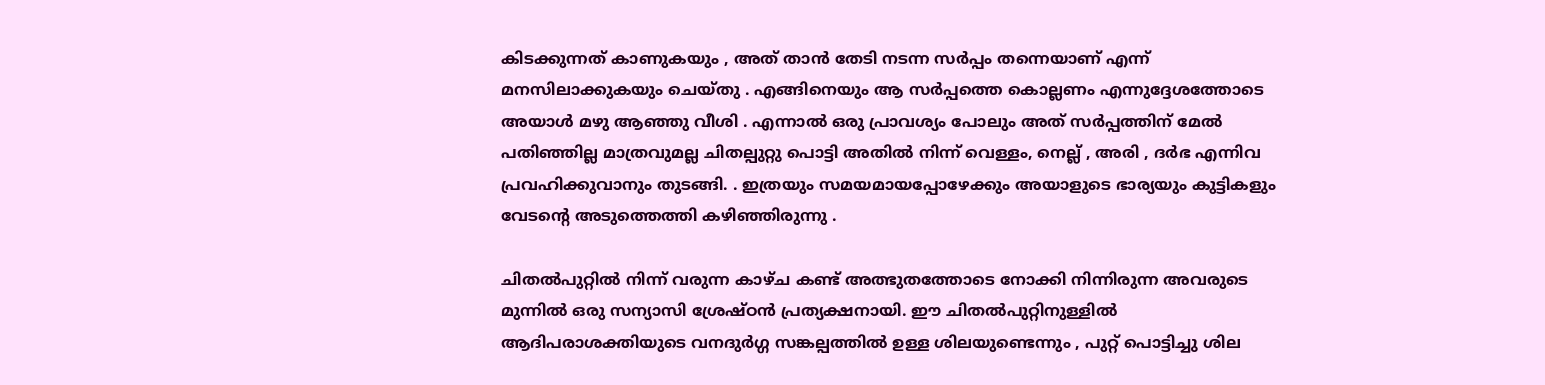കിടക്കുന്നത് കാണുകയും , അത് താൻ തേടി നടന്ന സർപ്പം തന്നെയാണ് എന്ന് മനസിലാക്കുകയും ചെയ്തു . എങ്ങിനെയും ആ സർപ്പത്തെ കൊല്ലണം എന്നുദ്ദേശത്തോടെ അയാൾ മഴു ആഞ്ഞു വീശി . എന്നാൽ ഒരു പ്രാവശ്യം പോലും അത് സർപ്പത്തിന് മേൽ പതിഞ്ഞില്ല മാത്രവുമല്ല ചിതല്പുറ്റു പൊട്ടി അതിൽ നിന്ന് വെള്ളം, നെല്ല് , അരി , ദർഭ എന്നിവ പ്രവഹിക്കുവാനും തുടങ്ങി. . ഇത്രയും സമയമായപ്പോഴേക്കും അയാളുടെ ഭാര്യയും കുട്ടികളും വേടന്റെ അടുത്തെത്തി കഴിഞ്ഞിരുന്നു .

ചിതൽപുറ്റിൽ നിന്ന് വരുന്ന കാഴ്ച കണ്ട് അത്ഭുതത്തോടെ നോക്കി നിന്നിരുന്ന അവരുടെ മുന്നിൽ ഒരു സന്യാസി ശ്രേഷ്ഠൻ പ്രത്യക്ഷനായി. ഈ ചിതൽപുറ്റിനുള്ളിൽ ആദിപരാശക്തിയുടെ വനദുർഗ്ഗ സങ്കല്പത്തിൽ ഉള്ള ശിലയുണ്ടെന്നും , പുറ്റ് പൊട്ടിച്ചു ശില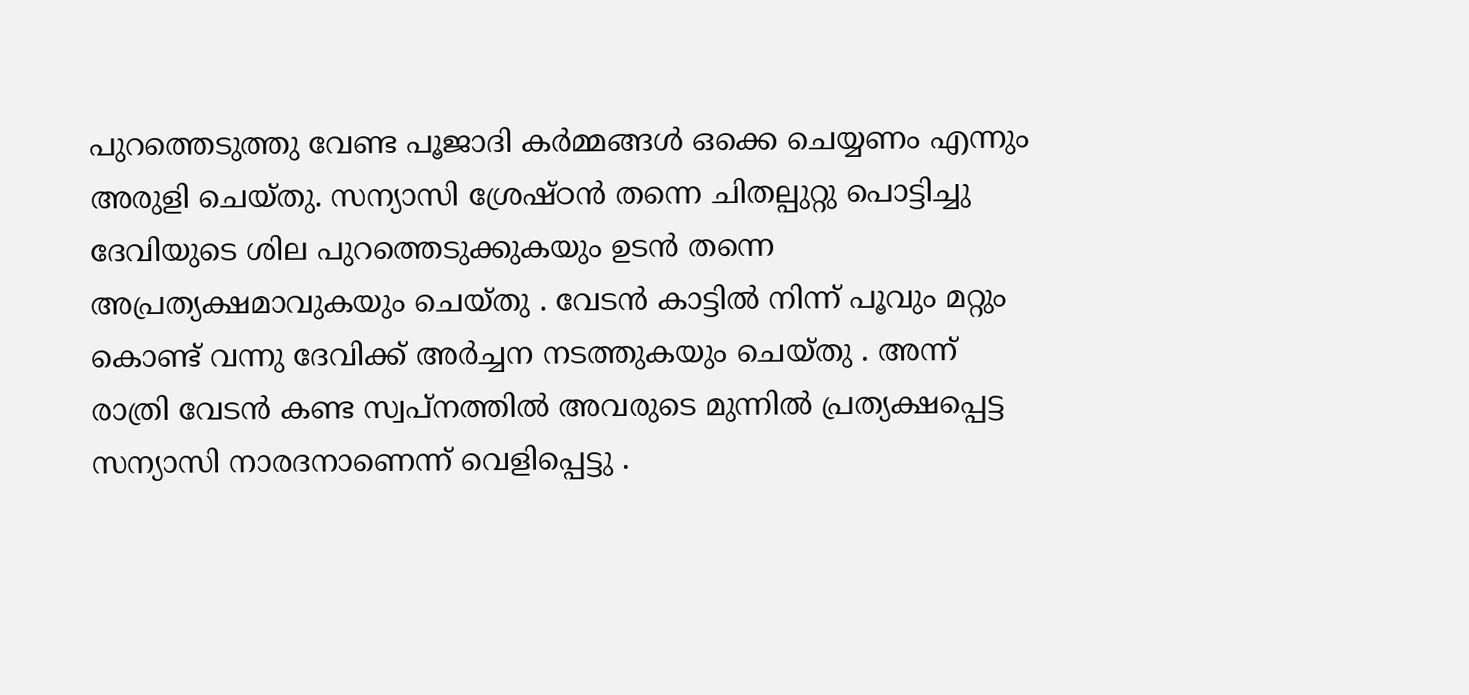പുറത്തെടുത്തു വേണ്ട പൂജാദി കർമ്മങ്ങൾ ഒക്കെ ചെയ്യണം എന്നും അരുളി ചെയ്തു. സന്യാസി ശ്രേഷ്ഠൻ തന്നെ ചിതല്പുറ്റു പൊട്ടിച്ചു ദേവിയുടെ ശില പുറത്തെടുക്കുകയും ഉടൻ തന്നെ അപ്രത്യക്ഷമാവുകയും ചെയ്തു . വേടൻ കാട്ടിൽ നിന്ന് പൂവും മറ്റും കൊണ്ട് വന്നു ദേവിക്ക് അർച്ചന നടത്തുകയും ചെയ്തു . അന്ന് രാത്രി വേടൻ കണ്ട സ്വപ്നത്തിൽ അവരുടെ മുന്നിൽ പ്രത്യക്ഷപ്പെട്ട സന്യാസി നാരദനാണെന്ന് വെളിപ്പെട്ടു .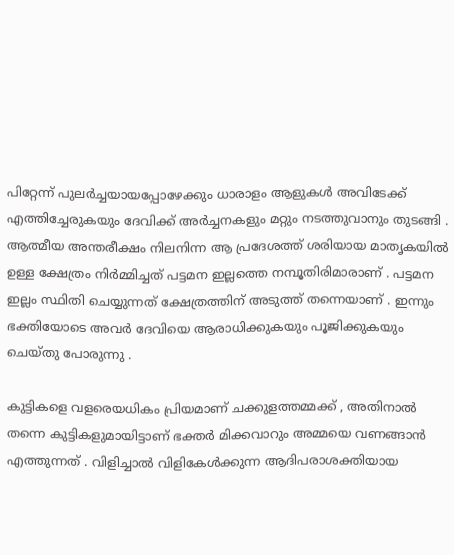പിറ്റേന്ന് പുലർച്ചയായപ്പോഴേക്കും ധാരാളം ആളുകൾ അവിടേക്ക് എത്തിച്ചേരുകയും ദേവിക്ക് അർച്ചനകളും മറ്റും നടത്തുവാനും തുടങ്ങി . ആത്മീയ അന്തരീക്ഷം നിലനിന്ന ആ പ്രദേശത്ത് ശരിയായ മാതൃകയിൽ ഉള്ള ക്ഷേത്രം നിർമ്മിച്ചത് പട്ടമന ഇല്ലത്തെ നമ്പൂതിരിമാരാണ് . പട്ടമന ഇല്ലം സ്ഥിതി ചെയ്യുന്നത് ക്ഷേത്രത്തിന് അടുത്ത് തന്നെയാണ് . ഇന്നും ഭക്തിയോടെ അവർ ദേവിയെ ആരാധിക്കുകയും പൂജിക്കുകയും ചെയ്തു പോരുന്നു .

കുട്ടികളെ വളരെയധികം പ്രിയമാണ് ചക്കുളത്തമ്മക്ക് , അതിനാൽ തന്നെ കുട്ടികളുമായിട്ടാണ് ഭക്തർ മിക്കവാറും അമ്മയെ വണങ്ങാൻ എത്തുന്നത് . വിളിച്ചാൽ വിളികേൾക്കുന്ന ആദിപരാശക്തിയായ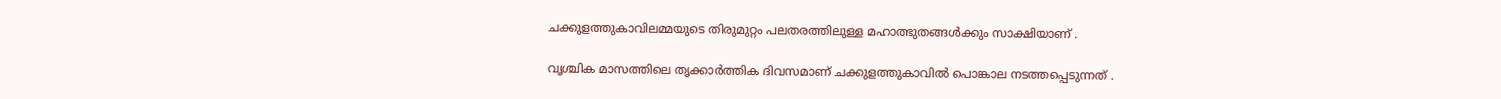ചക്കുളത്തുകാവിലമ്മയുടെ തിരുമുറ്റം പലതരത്തിലുള്ള മഹാത്ഭുതങ്ങൾക്കും സാക്ഷിയാണ് .

വൃശ്ചിക മാസത്തിലെ തൃക്കാർത്തിക ദിവസമാണ് ചക്കുളത്തുകാവിൽ പൊങ്കാല നടത്തപ്പെടുന്നത് .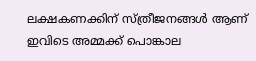ലക്ഷകണക്കിന് സ്ത്രീജനങ്ങൾ ആണ് ഇവിടെ അമ്മക്ക് പൊങ്കാല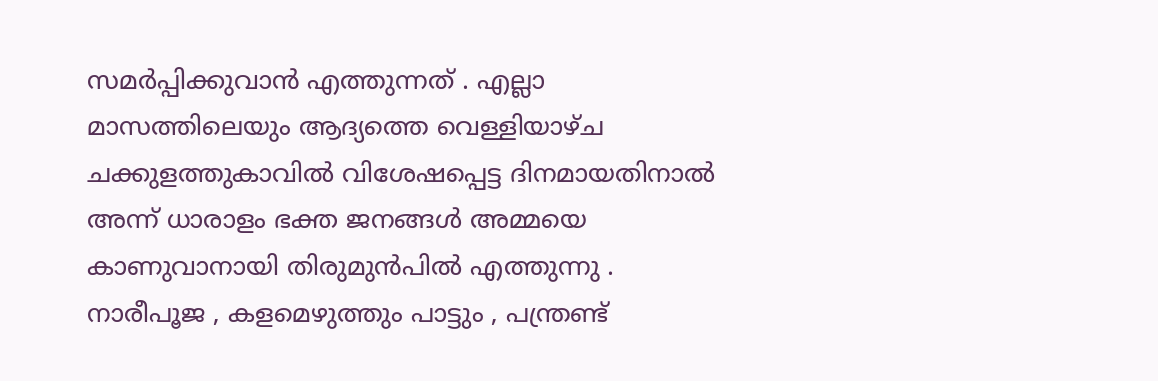സമർപ്പിക്കുവാൻ എത്തുന്നത് . എല്ലാ മാസത്തിലെയും ആദ്യത്തെ വെള്ളിയാഴ്ച ചക്കുളത്തുകാവിൽ വിശേഷപ്പെട്ട ദിനമായതിനാൽ അന്ന് ധാരാളം ഭക്ത ജനങ്ങൾ അമ്മയെ കാണുവാനായി തിരുമുൻപിൽ എത്തുന്നു . നാരീപൂജ , കളമെഴുത്തും പാട്ടും , പന്ത്രണ്ട്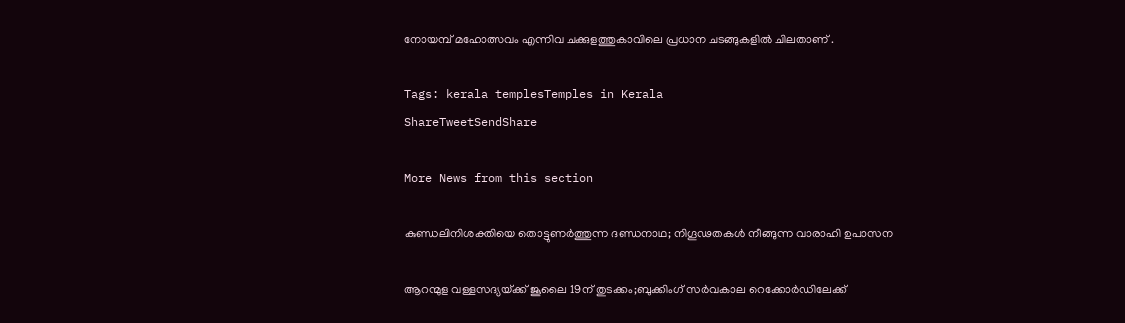നോയമ്പ് മഹോത്സവം എന്നിവ ചക്കുളത്തുകാവിലെ പ്രധാന ചടങ്ങുകളിൽ ചിലതാണ് .

Tags: kerala templesTemples in Kerala
ShareTweetSendShare

More News from this section

കുണ്ഡലിനിശക്തിയെ തൊട്ടുണർത്തുന്ന ദണ്ഡനാഥ; നിഗൂഢതകൾ നീങ്ങുന്ന വാരാഹി ഉപാസന

ആറന്മുള വള്ളസദ്യയ്‌ക്ക് ജൂലൈ 19ന് തുടക്കം;ബുക്കിംഗ് സർവകാല റെക്കോർഡിലേക്ക്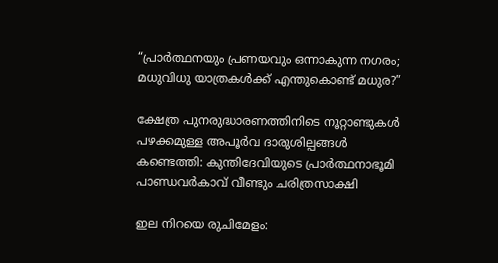“പ്രാർത്ഥനയും പ്രണയവും ഒന്നാകുന്ന നഗരം; മധുവിധു യാത്രകൾക്ക് എന്തുകൊണ്ട് മധുര?”

ക്ഷേത്ര പുനരുദ്ധാരണത്തിനിടെ നൂറ്റാണ്ടുകൾ പഴക്കമുള്ള അപൂർവ ദാരുശില്പങ്ങൾ കണ്ടെത്തി: കുന്തിദേവിയുടെ പ്രാർത്ഥനാഭൂമി പാണ്ഡവർകാവ് വീണ്ടും ചരിത്രസാക്ഷി

ഇല നിറയെ രുചിമേളം: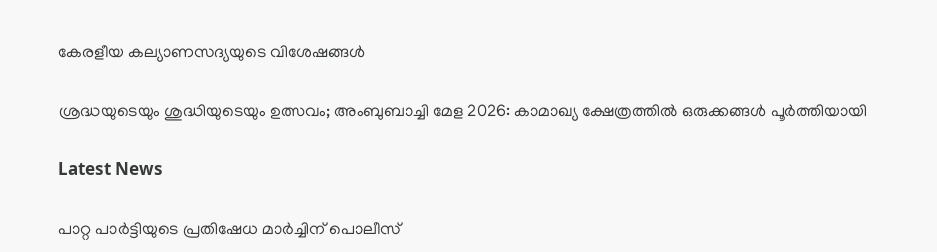കേരളീയ കല്യാണസദ്യയുടെ വിശേഷങ്ങൾ

ശ്രദ്ധയുടെയും ശുദ്ധിയുടെയും ഉത്സവം; അംബുബാച്ചി മേള 2026: കാമാഖ്യ ക്ഷേത്രത്തിൽ ഒരുക്കങ്ങൾ പൂർത്തിയായി

Latest News

പാറ്റ പാര്‍ട്ടിയുടെ പ്രതിഷേധ മാര്‍ച്ചിന് പൊലീസ്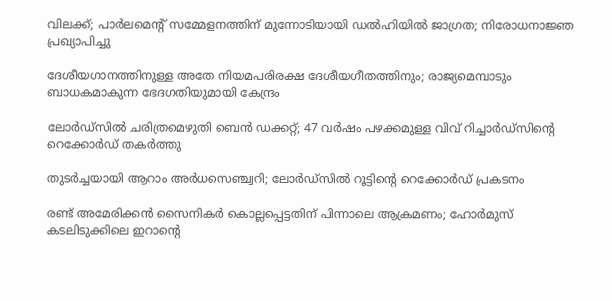വിലക്ക്; പാര്‍ലമെന്റ് സമ്മേളനത്തിന് മുന്നോടിയായി ഡല്‍ഹിയില്‍ ജാഗ്രത; നിരോധനാജ്ഞ പ്രഖ്യാപിച്ചു

ദേശീയഗാനത്തിനുള്ള അതേ നിയമപരിരക്ഷ ദേശീയഗീതത്തിനും; രാജ്യമെമ്പാടും ബാധകമാകുന്ന ഭേദഗതിയുമായി കേന്ദ്രം

ലോര്‍ഡ്‌സില്‍ ചരിത്രമെഴുതി ബെന്‍ ഡക്കറ്റ്; 47 വര്‍ഷം പഴക്കമുള്ള വിവ് റിച്ചാര്‍ഡ്‌സിന്റെ റെക്കോര്‍ഡ് തകര്‍ത്തു

തുടര്‍ച്ചയായി ആറാം അര്‍ധസെഞ്ച്വറി; ലോര്‍ഡ്‌സില്‍ റൂട്ടിന്റെ റെക്കോര്‍ഡ് പ്രകടനം

രണ്ട് അമേരിക്കന്‍ സൈനികര്‍ കൊല്ലപ്പെട്ടതിന് പിന്നാലെ ആക്രമണം; ഹോര്‍മുസ് കടലിടുക്കിലെ ഇറാന്റെ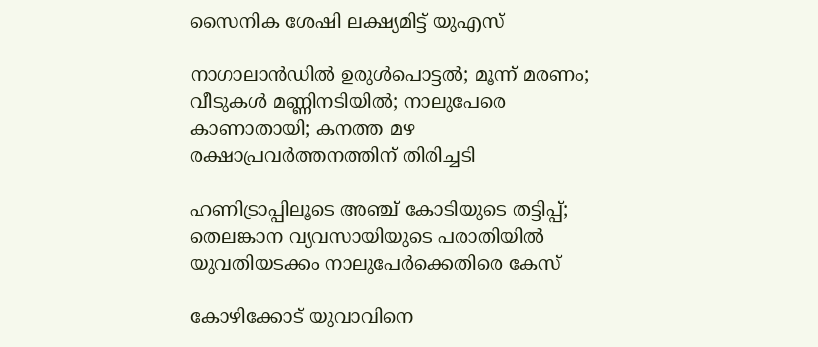സൈനിക ശേഷി ലക്ഷ്യമിട്ട് യുഎസ്

നാഗാലാന്‍ഡില്‍ ഉരുള്‍പൊട്ടല്‍; മൂന്ന് മരണം; വീടുകള്‍ മണ്ണിനടിയില്‍; നാലുപേരെ കാണാതായി; കനത്ത മഴ രക്ഷാപ്രവര്‍ത്തനത്തിന് തിരിച്ചടി

ഹണിട്രാപ്പിലൂടെ അഞ്ച് കോടിയുടെ തട്ടിപ്പ്; തെലങ്കാന വ്യവസായിയുടെ പരാതിയില്‍ യുവതിയടക്കം നാലുപേര്‍ക്കെതിരെ കേസ്

കോഴിക്കോട് യുവാവിനെ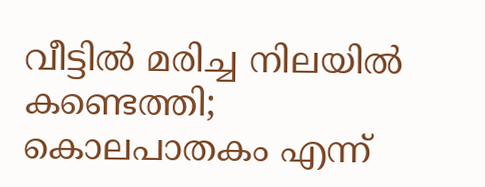വീട്ടില്‍ മരിച്ച നിലയില്‍ കണ്ടെത്തി; കൊലപാതകം എന്ന്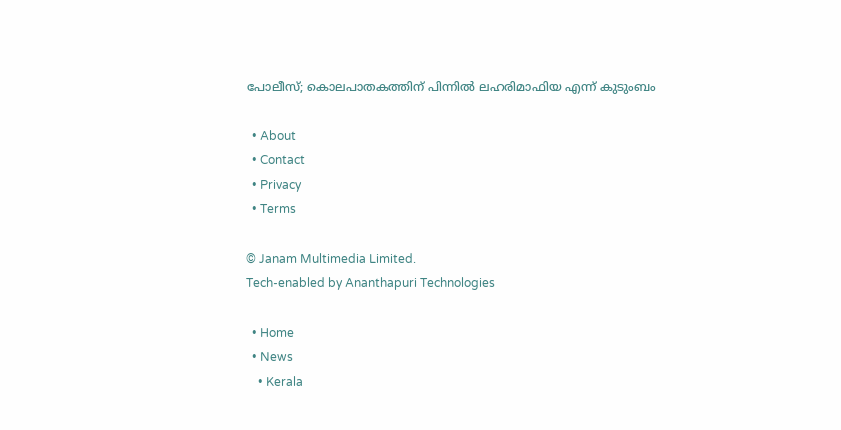പോലീസ്; കൊലപാതകത്തിന് പിന്നില്‍ ലഹരിമാഫിയ എന്ന് കുടുംബം

  • About
  • Contact
  • Privacy
  • Terms

© Janam Multimedia Limited.
Tech-enabled by Ananthapuri Technologies

  • Home
  • News
    • Kerala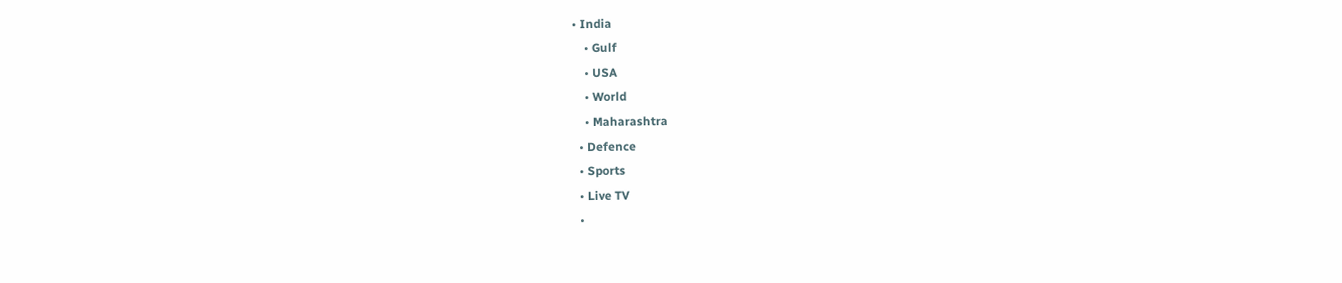• India
    • Gulf
    • USA
    • World
    • Maharashtra
  • Defence
  • Sports
  • Live TV
  •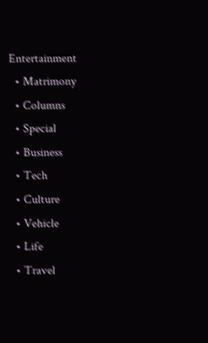Entertainment
  • Matrimony
  • Columns
  • Special
  • Business
  • Tech
  • Culture
  • Vehicle
  • Life
  • Travel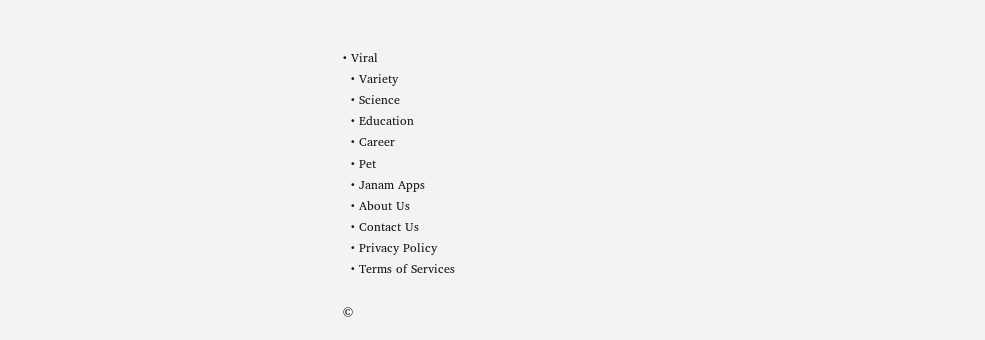• Viral
  • Variety
  • Science
  • Education
  • Career
  • Pet
  • Janam Apps
  • About Us
  • Contact Us
  • Privacy Policy
  • Terms of Services

©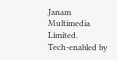Janam Multimedia Limited.
Tech-enabled by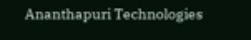Ananthapuri Technologies